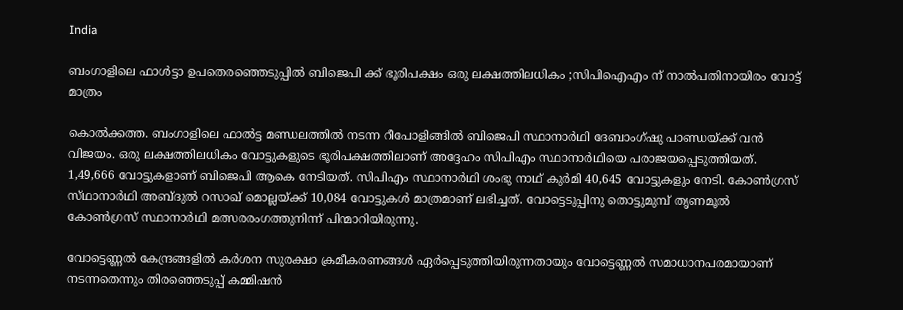India

ബംഗാളിലെ ഫാൾട്ടാ ഉപതെരഞ്ഞെടുപ്പിൽ ബിജെപി ക്ക് ഭൂരിപക്ഷം ഒരു ലക്ഷത്തിലധികം ;സിപിഐഎം ന് നാൽപതിനായിരം വോട്ട് മാത്രം

കൊൽക്കത്ത. ബംഗാളിലെ ഫാൽട്ട മണ്ഡലത്തിൽ നടന്ന റീപോളിങ്ങിൽ ബിജെപി സ്ഥാനാർഥി ദേബാംഗ്ഷു പാണ്ഡയ്ക്ക് വൻ വിജയം. ഒരു ലക്ഷത്തിലധികം വോട്ടുകളുടെ ഭൂരിപക്ഷത്തിലാണ് അദ്ദേഹം സിപിഎം സ്ഥാനാർഥിയെ പരാജയപ്പെടുത്തിയത്. 1,49,666 വോട്ടുകളാണ് ബിജെപി ആകെ നേടിയത്. സിപിഎം സ്ഥാനാർഥി ശംഭു നാഥ് കുർമി 40,645 വോട്ടുകളും നേടി. കോൺഗ്രസ് സ്‌ഥാനാർഥി അബ്‌ദുൽ റസാഖ് മൊല്ലയ്ക്ക് 10,084 വോട്ടുകൾ മാത്രമാണ് ലഭിച്ചത്. വോട്ടെടുപ്പിനു തൊട്ടുമുമ്പ് തൃണമൂൽ കോൺഗ്രസ് സ്ഥാനാർഥി മത്സരരംഗത്തുനിന്ന് പിന്മാറിയിരുന്നു.

വോട്ടെണ്ണൽ കേന്ദ്രങ്ങളിൽ കർശന സുരക്ഷാ ക്രമീകരണങ്ങൾ ഏർപ്പെടുത്തിയിരുന്നതായും വോട്ടെണ്ണൽ സമാധാനപരമായാണ് നടന്നതെന്നും തിരഞ്ഞെടുപ്പ് കമ്മിഷൻ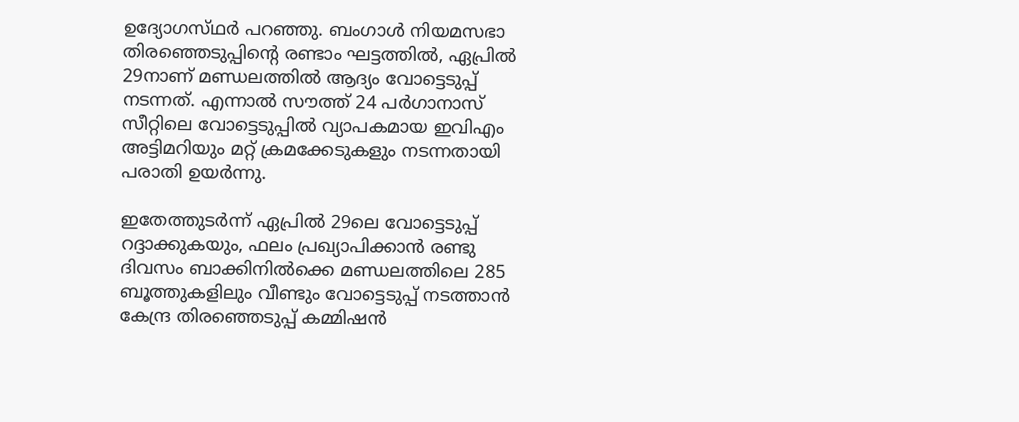ഉദ്യോഗസ്‌ഥർ പറഞ്ഞു. ബംഗാൾ നിയമസഭാ തിരഞ്ഞെടുപ്പിൻ്റെ രണ്ടാം ഘട്ടത്തിൽ, ഏപ്രിൽ 29നാണ് മണ്ഡലത്തിൽ ആദ്യം വോട്ടെടുപ്പ് നടന്നത്. എന്നാൽ സൗത്ത് 24 പർഗാനാസ് സീറ്റിലെ വോട്ടെടുപ്പിൽ വ്യാപകമായ ഇവിഎം അട്ടിമറിയും മറ്റ് ക്രമക്കേടുകളും നടന്നതായി പരാതി ഉയർന്നു.

ഇതേത്തുടർന്ന് ഏപ്രിൽ 29ലെ വോട്ടെടുപ്പ് റദ്ദാക്കുകയും, ഫലം പ്രഖ്യാപിക്കാൻ രണ്ടു ദിവസം ബാക്കിനിൽക്കെ മണ്ഡലത്തിലെ 285 ബൂത്തുകളിലും വീണ്ടും വോട്ടെടുപ്പ് നടത്താൻ കേന്ദ്ര തിരഞ്ഞെടുപ്പ് കമ്മിഷൻ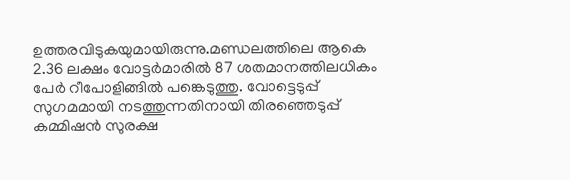ഉത്തരവിടുകയുമായിരുന്നു.മണ്ഡലത്തിലെ ആകെ 2.36 ലക്ഷം വോട്ടർമാരിൽ 87 ശതമാനത്തിലധികം പേർ റീപോളിങ്ങിൽ പങ്കെടുത്തു. വോട്ടെടുപ്പ് സുഗമമായി നടത്തുന്നതിനായി തിരഞ്ഞെടുപ്പ് കമ്മിഷൻ സുരക്ഷ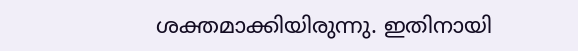ശക്തമാക്കിയിരുന്നു. ഇതിനായി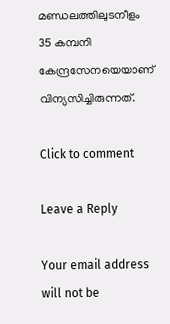മണ്ഡലത്തിലുടനീളം 35 കമ്പനി കേന്ദ്രസേനയെയാണ് വിന്യസിച്ചിരുന്നത്.

Click to comment

Leave a Reply

Your email address will not be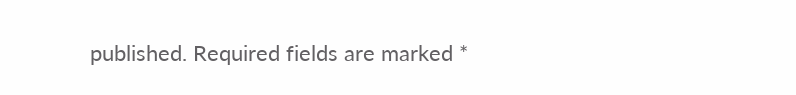published. Required fields are marked *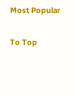Most Popular

To Top